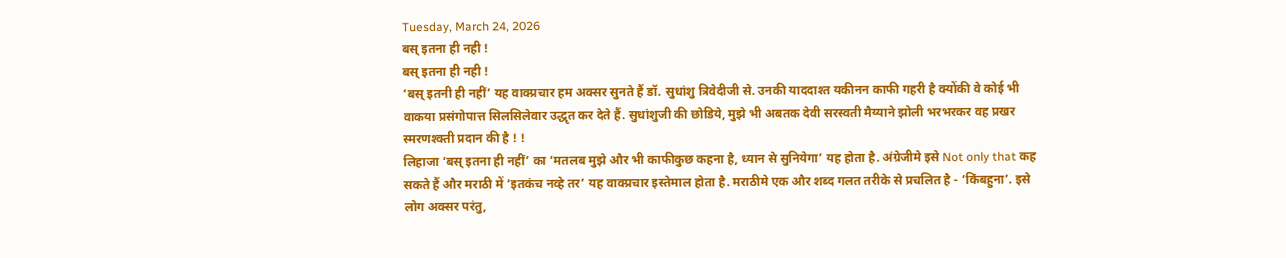Tuesday, March 24, 2026
बस् इतना ही नही !
बस् इतना ही नही !
‘बस् इतनी ही नहीं’ यह वाक्प्रचार हम अक्सर सुनते हैं डॉ. सुधांशु त्रिवेदीजी से. उनकी याददाश्त यकीनन काफी गहरी है क्योंकी वे कोई भी वाकया प्रसंगोपात्त सिलसिलेवार उद्धृत कर देते हैं. सुधांशुजी की छोडिये, मुझे भी अबतक देवी सरस्वती मैय्याने झोली भरभरकर वह प्रखर स्मरणश्क्ती प्रदान की है ! !
लिहाजा ‘बस् इतना ही नहीं’ का ‘मतलब मुझे और भी काफीकुछ कहना है, ध्यान से सुनियेगा’ यह होता है. अंग्रेजीमे इसे Not only that कह सकते हैं और मराठी में ‘इतकंच नव्हे तर’ यह वाक्प्रचार इस्तेमाल होता है. मराठीमे एक और शब्द गलत तरीके से प्रचलित है - ‘किंबहुना’. इसे लोग अक्सर परंतु,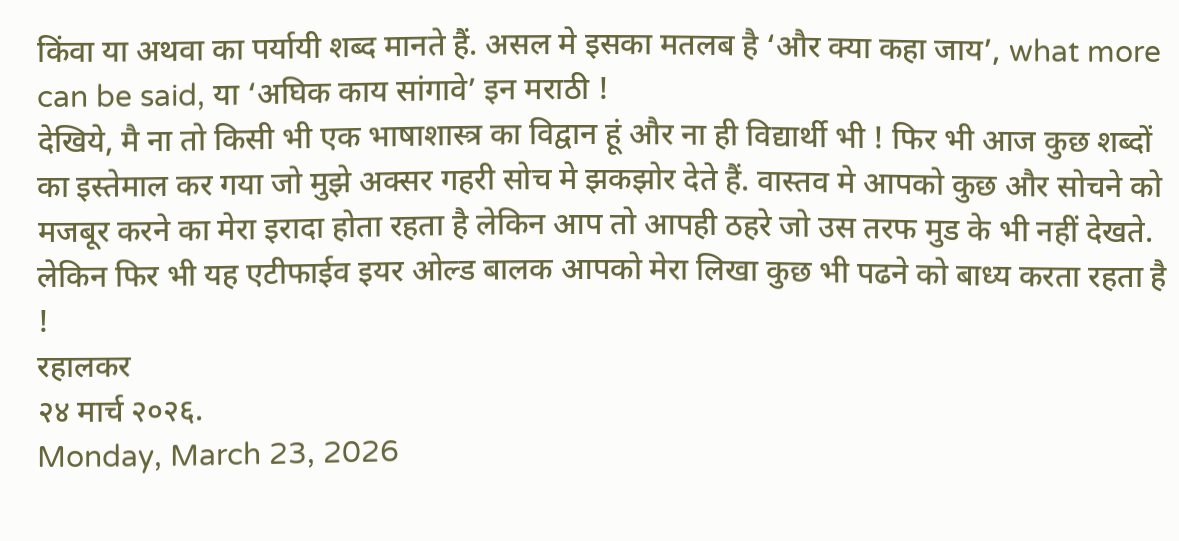किंवा या अथवा का पर्यायी शब्द मानते हैं. असल मे इसका मतलब है ‘और क्या कहा जाय’, what more can be said, या ‘अघिक काय सांगावे’ इन मराठी !
देखिये, मै ना तो किसी भी एक भाषाशास्त्र का विद्वान हूं और ना ही विद्यार्थी भी ! फिर भी आज कुछ शब्दों का इस्तेमाल कर गया जो मुझे अक्सर गहरी सोच मे झकझोर देते हैं. वास्तव मे आपको कुछ और सोचने को मजबूर करने का मेरा इरादा होता रहता है लेकिन आप तो आपही ठहरे जो उस तरफ मुड के भी नहीं देखते. लेकिन फिर भी यह एटीफाईव इयर ओल्ड बालक आपको मेरा लिखा कुछ भी पढने को बाध्य करता रहता है !
रहालकर
२४ मार्च २०२६.
Monday, March 23, 2026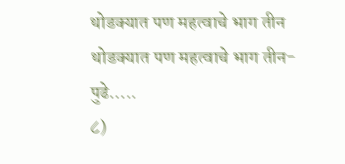थोडक्यात पण महत्वाचे भाग तीन
थोडक्यात पण महत्वाचे भाग तीन-
पुढे…..
८)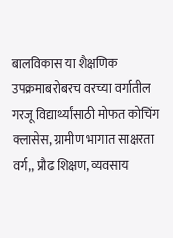बालविकास या शैक्षणिक उपक्रमाबरोबरच वरच्या वर्गातील गरजू विद्यार्थ्यांसाठी मोफत कोचिंग क्लासेस, ग्रामीण भागात साक्षरता वर्ग,, प्रौढ शिक्षण, व्यवसाय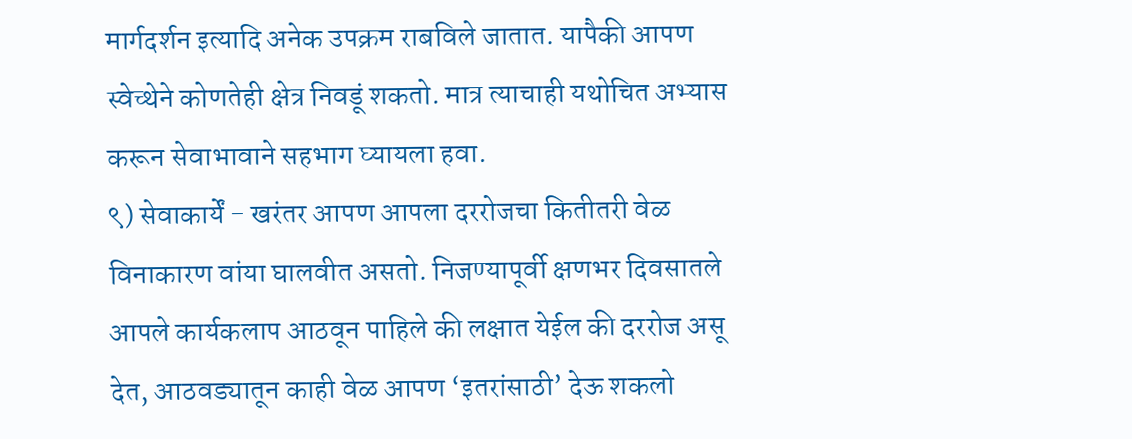मार्गदर्शन इत्यादि अनेक उपक्रम राबविले जातात. यापैकी आपण स्वेच्थेने कोणतेही क्षेत्र निवडूं शकतो. मात्र त्याचाही यथोचित अभ्यास करून सेवाभावाने सहभाग घ्यायला हवा.
९) सेवाकार्यें - खरंतर आपण आपला दररोजचा कितीतरी वेळ विनाकारण वांया घालवीत असतो. निजण्यापूर्वी क्षणभर दिवसातले आपले कार्यकलाप आठवून पाहिले की लक्षात येईल की दररोज असू देत, आठवड्यातून काही वेळ आपण ‘इतरांसाठी’ देऊ शकलो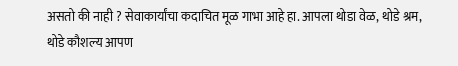असतो की नाही ? सेवाकार्यांचा कदाचित मूळ गाभा आहे हा. आपला थोडा वेळ, थोडे श्रम, थोडे कौशल्य आपण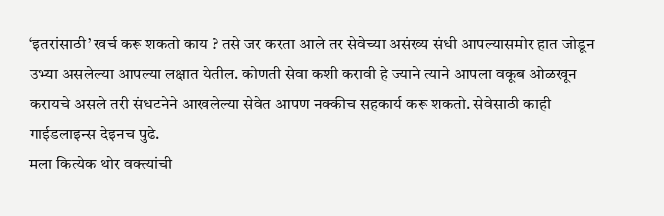‘इतरांसाठी’ खर्च करू शकतो काय ? तसे जर करता आले तर सेवेच्या असंख्य संधी आपल्यासमोर हात जोडून उभ्या असलेल्या आपल्या लक्षात येतील. कोणती सेवा कशी करावी हे ज्याने त्याने आपला वकूब ओळखून करायचे असले तरी संधटनेने आखलेल्या सेवेत आपण नक्कीच सहकार्य करू शकतो. सेवेसाठी काही गाईडलाइन्स देइनच पुढे.
मला कित्येक थोर वक्त्यांची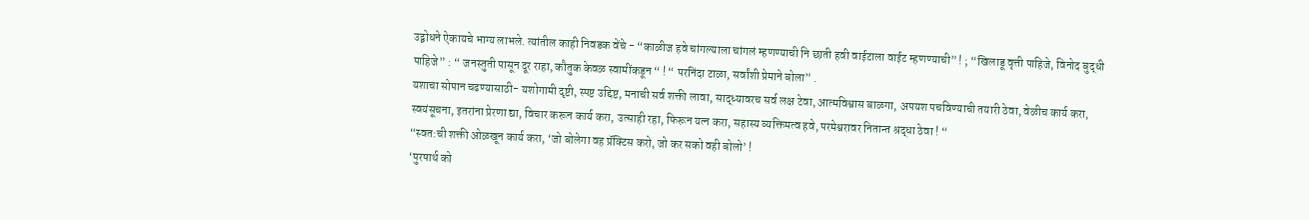उद्बोधने ऐकायचे भाग्य लाभले. त्यांतील काही निवडक वेंचे - “काळीज हवे चांगल्याला चांगलं म्हणण्याची नि छाती हवी वाईटाला वाईट म्हणण्याची” ! ; “खिलाडू वृत्ती पाहिजे, विनोद बुद्धी पाहिजे” : “ जनस्तुती पासून दूर राहा, कौतुक केवळ स्वामींकडून “ ! “ परनिंदा टाळा, सर्वांशी प्रेमाने बोला” .
यशाचा सोपान चढण्यासाठी- यशोगामी दृष्टी, स्पष्ट उद्दिष्ट, मनाची सर्व शक्ती लावा, साद्ध्यावरच सर्व लक्ष टेवा, आत्मविश्वास बाळगा, अपयश पचविण्याची तयारी ठेवा, वेळीच कार्य करा, स्वयंसूचना, इतरांना प्रेरणा द्या, विचार करून कार्य करा, उत्साही रहा, फिरून यत्न करा, सहास्य व्यक्तिमत्व हवे, परमेश्वरावर नितान्त श्रद्धा ठेवा ! “
“स्वत:ची शक्ती ओळखून कार्य करा, ‘जो बोलेगा वह प्रॅक्टिस करो, जो कर सको वही बोलो’ !
‘पुरषार्थ को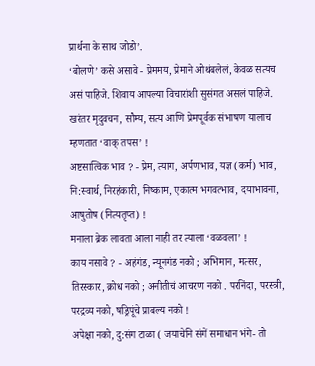प्रार्थना के साथ जोडो’.
‘बोलणे’ कसे असावे - प्रेममय, प्रेमाने ओथंबलेलं, केवळ सत्यच असं पाहिजे. शिवाय आपल्या विचारांशी सुसंगत असलं पाहिजे.
खरंतर मृदुवचन, सौम्य, सत्य आणि प्रेमपूर्वक संभाषण यालाच म्हणतात ‘वाक् तपस’ !
अष्टसात्विक भाव ? - प्रेम, त्याग, अर्पणभाव, यज्ञ (कर्म) भाव, नि:स्वार्थ, निरहंकारी, निष्काम, एकात्म भगवत्भाव, दयाभावना, आषुतोष (नित्यतृप्त) !
मनाला ब्रेक लावता आला नाही तर त्याला ‘वळवला’ !
काय नसावे ? - अहंगंड, न्यूनगंड नको ; अभिमान, मत्सर, तिरस्कार, क्रोध नको ; अनीतीचं आचरण नको . परनिंदा, परस्त्री, परद्रव्य नको, षड्रिपूंचे प्राबल्य नको !
अपेक्षा नको, दु:संग टाळा ( जयाचेनि संगें समाधान भंगे- तो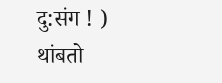दु:संग ! )
थांबतो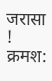जरासा !
क्रमश: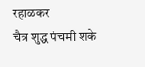रहाळकर
चैत्र शुद्ध पंचमी शके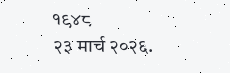१९४८
२३ मार्च २०२६.